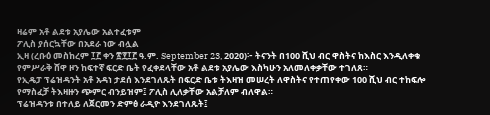ዛሬም አቶ ልደቱ አያሌው አልተፈቱም
ፖሊስ ያሰርኳቸው በአደራ ነው ብሏል
ኢዛ (ረቡዕ መስከረም ፲፫ ቀን ፳፻፲፫ ዓ.ም. September 23, 2020)፦ ትናንት በ100 ሺህ ብር ዋስትና ከእስር እንዲለቀቁ የምሥራቅ ሸዋ ዞን ከፍተኛ ፍርድ ቤት የፈቀደላቸው አቶ ልደቱ አያሌው እስካሁን አለመለቀቃቸው ተገለጸ።
የኢዴፓ ፕሬዝዳንት አቶ አዳነ ታደሰ እንደገለጹት በፍርድ ቤቱ ትእዛዝ መሠረት ለዋስትና የተጠየቀው 100 ሺህ ብር ተከፍሎ የማስፈቻ ትእዛዙን ጭምር ብንይዝም፤ ፖሊስ ሊለቃቸው አልቻለም ብለዋል።
ፕሬዝዳንቱ በተለይ ለጀርመን ድምፅ ራዲዮ እንደገለጹት፤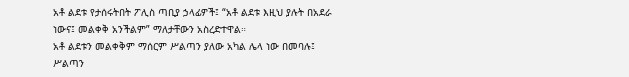አቶ ልደቱ የታሰሩትበት ፖሊስ ጣቢያ ኃላፊዎች፤ “አቶ ልደቱ እዚህ ያሉት በአደራ ነውና፤ መልቀቅ አንችልም” ማለታቸውን አስረድተዋል።
አቶ ልደቱን መልቀቅም ማሰርም ሥልጣን ያለው አካል ሌላ ነው በመባሉ፤ ሥልጣን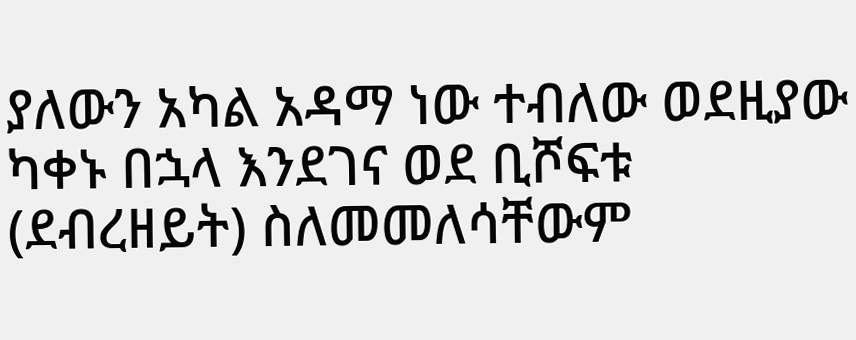ያለውን አካል አዳማ ነው ተብለው ወደዚያው ካቀኑ በኋላ እንደገና ወደ ቢሾፍቱ (ደብረዘይት) ስለመመለሳቸውም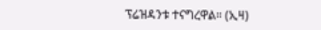ፕሬዝዳንቱ ተናግረዋል። (ኢዛ)